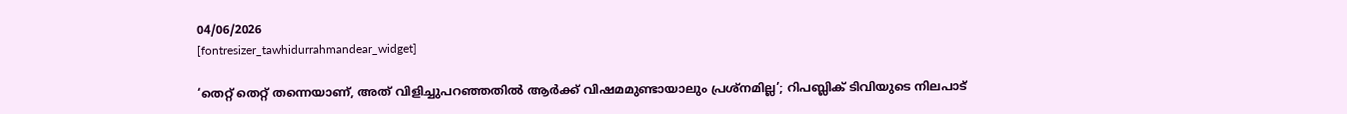04/06/2026
[fontresizer_tawhidurrahmandear_widget]

‘തെറ്റ് തെറ്റ് തന്നെയാണ്, അത് വിളിച്ചുപറഞ്ഞതില്‍ ആര്‍ക്ക് വിഷമമുണ്ടായാലും പ്രശ്‌നമില്ല’; റിപബ്ലിക് ടിവിയുടെ നിലപാട്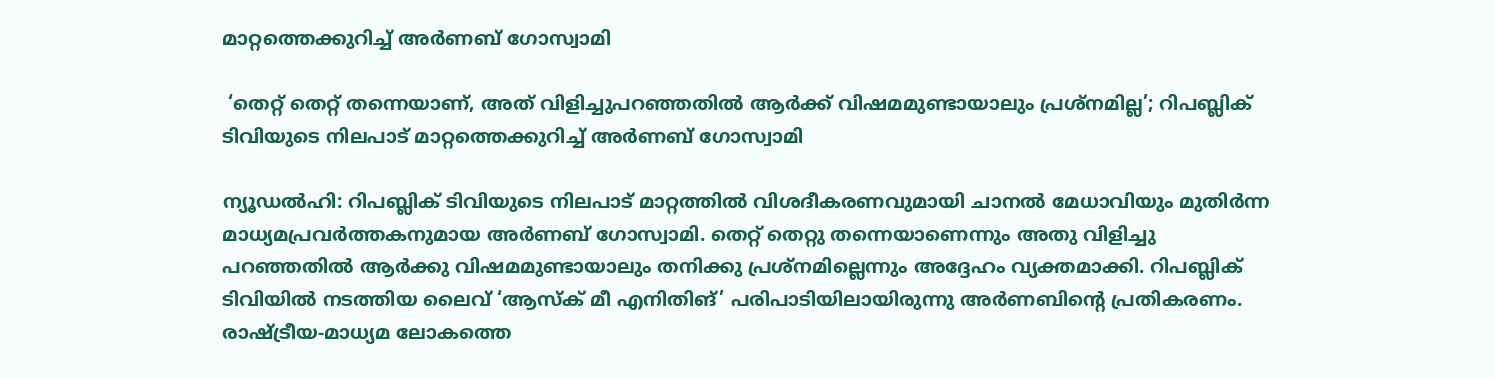മാറ്റത്തെക്കുറിച്ച് അര്‍ണബ് ഗോസ്വാമി

 ‘തെറ്റ് തെറ്റ് തന്നെയാണ്, അത് വിളിച്ചുപറഞ്ഞതില്‍ ആര്‍ക്ക് വിഷമമുണ്ടായാലും പ്രശ്‌നമില്ല’; റിപബ്ലിക് ടിവിയുടെ നിലപാട് മാറ്റത്തെക്കുറിച്ച് അര്‍ണബ് ഗോസ്വാമി

ന്യൂഡല്‍ഹി: റിപബ്ലിക് ടിവിയുടെ നിലപാട് മാറ്റത്തില്‍ വിശദീകരണവുമായി ചാനല്‍ മേധാവിയും മുതിര്‍ന്ന മാധ്യമപ്രവര്‍ത്തകനുമായ അര്‍ണബ് ഗോസ്വാമി. തെറ്റ് തെറ്റു തന്നെയാണെന്നും അതു വിളിച്ചു പറഞ്ഞതില്‍ ആര്‍ക്കു വിഷമമുണ്ടായാലും തനിക്കു പ്രശ്‌നമില്ലെന്നും അദ്ദേഹം വ്യക്തമാക്കി. റിപബ്ലിക് ടിവിയില്‍ നടത്തിയ ലൈവ് ‘ആസ്‌ക് മീ എനിതിങ്’ പരിപാടിയിലായിരുന്നു അര്‍ണബിന്റെ പ്രതികരണം. രാഷ്ട്രീയ-മാധ്യമ ലോകത്തെ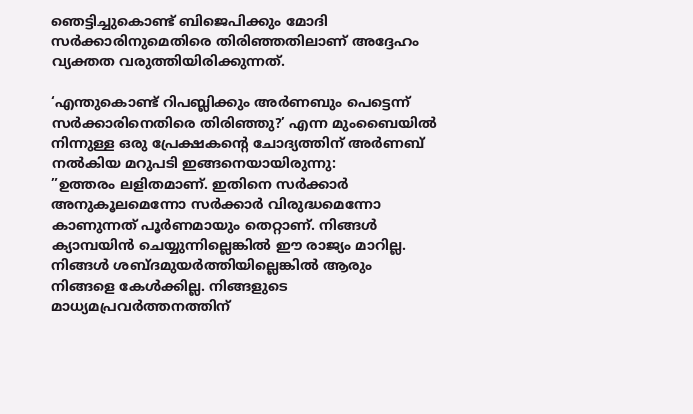ഞെട്ടിച്ചുകൊണ്ട് ബിജെപിക്കും മോദി സര്‍ക്കാരിനുമെതിരെ തിരിഞ്ഞതിലാണ് അദ്ദേഹം വ്യക്തത വരുത്തിയിരിക്കുന്നത്.

‘എന്തുകൊണ്ട് റിപബ്ലിക്കും അര്‍ണബും പെട്ടെന്ന് സര്‍ക്കാരിനെതിരെ തിരിഞ്ഞു?’ എന്ന മുംബൈയില്‍ നിന്നുള്ള ഒരു പ്രേക്ഷകന്റെ ചോദ്യത്തിന് അര്‍ണബ് നല്‍കിയ മറുപടി ഇങ്ങനെയായിരുന്നു:
”ഉത്തരം ലളിതമാണ്. ഇതിനെ സര്‍ക്കാര്‍ അനുകൂലമെന്നോ സര്‍ക്കാര്‍ വിരുദ്ധമെന്നോ കാണുന്നത് പൂര്‍ണമായും തെറ്റാണ്. നിങ്ങള്‍ ക്യാമ്പയിന്‍ ചെയ്യുന്നില്ലെങ്കില്‍ ഈ രാജ്യം മാറില്ല. നിങ്ങള്‍ ശബ്ദമുയര്‍ത്തിയില്ലെങ്കില്‍ ആരും നിങ്ങളെ കേള്‍ക്കില്ല. നിങ്ങളുടെ മാധ്യമപ്രവര്‍ത്തനത്തിന്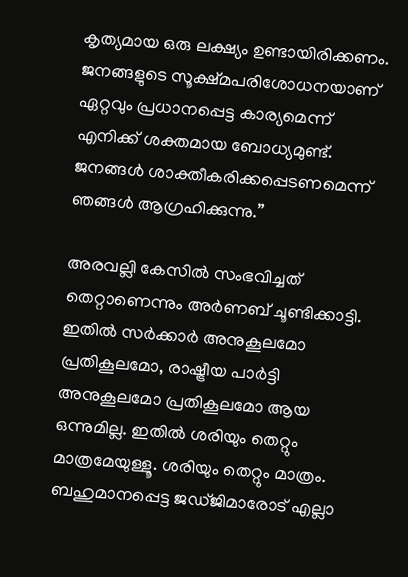കൃത്യമായ ഒരു ലക്ഷ്യം ഉണ്ടായിരിക്കണം. ജനങ്ങളുടെ സൂക്ഷ്മപരിശോധനയാണ് ഏറ്റവും പ്രധാനപ്പെട്ട കാര്യമെന്ന് എനിക്ക് ശക്തമായ ബോധ്യമുണ്ട്. ജനങ്ങള്‍ ശാക്തീകരിക്കപ്പെടണമെന്ന് ഞങ്ങള്‍ ആഗ്രഹിക്കുന്നു.”

അരവല്ലി കേസില്‍ സംഭവിച്ചത് തെറ്റാണെന്നും അര്‍ണബ് ചൂണ്ടിക്കാട്ടി. ഇതില്‍ സര്‍ക്കാര്‍ അനുകൂലമോ പ്രതികൂലമോ, രാഷ്ട്രീയ പാര്‍ട്ടി അനുകൂലമോ പ്രതികൂലമോ ആയ ഒന്നുമില്ല. ഇതില്‍ ശരിയും തെറ്റും മാത്രമേയുള്ളൂ. ശരിയും തെറ്റും മാത്രം. ബഹുമാനപ്പെട്ട ജഡ്ജിമാരോട് എല്ലാ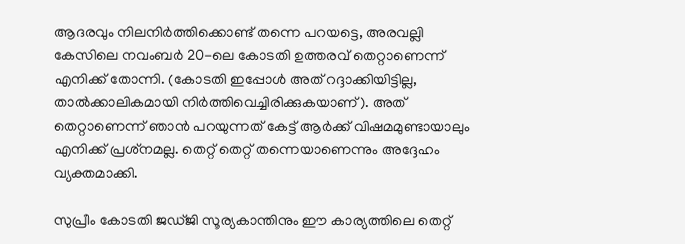ആദരവും നിലനിര്‍ത്തിക്കൊണ്ട് തന്നെ പറയട്ടെ, അരവല്ലി കേസിലെ നവംബര്‍ 20-ലെ കോടതി ഉത്തരവ് തെറ്റാണെന്ന് എനിക്ക് തോന്നി. (കോടതി ഇപ്പോള്‍ അത് റദ്ദാക്കിയിട്ടില്ല, താല്‍ക്കാലികമായി നിര്‍ത്തിവെച്ചിരിക്കുകയാണ്). അത് തെറ്റാണെന്ന് ഞാന്‍ പറയുന്നത് കേട്ട് ആര്‍ക്ക് വിഷമമുണ്ടായാലും എനിക്ക് പ്രശ്‌നമല്ല. തെറ്റ് തെറ്റ് തന്നെയാണെന്നും അദ്ദേഹം വ്യക്തമാക്കി.

സുപ്രീം കോടതി ജഡ്ജി സൂര്യകാന്തിനും ഈ കാര്യത്തിലെ തെറ്റ്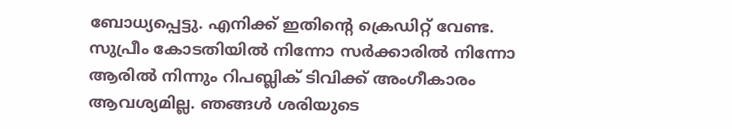ബോധ്യപ്പെട്ടു. എനിക്ക് ഇതിന്റെ ക്രെഡിറ്റ് വേണ്ട. സുപ്രീം കോടതിയില്‍ നിന്നോ സര്‍ക്കാരില്‍ നിന്നോ ആരില്‍ നിന്നും റിപബ്ലിക് ടിവിക്ക് അംഗീകാരം ആവശ്യമില്ല. ഞങ്ങള്‍ ശരിയുടെ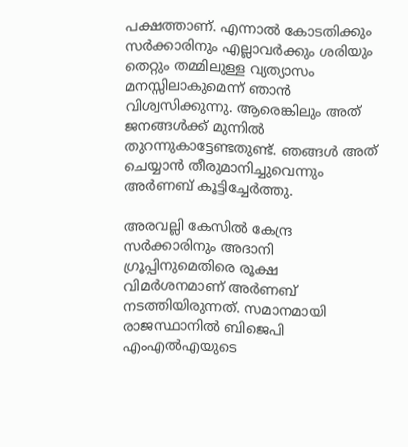പക്ഷത്താണ്. എന്നാല്‍ കോടതിക്കും സര്‍ക്കാരിനും എല്ലാവര്‍ക്കും ശരിയും തെറ്റും തമ്മിലുള്ള വ്യത്യാസം മനസ്സിലാകുമെന്ന് ഞാന്‍ വിശ്വസിക്കുന്നു. ആരെങ്കിലും അത് ജനങ്ങള്‍ക്ക് മുന്നില്‍ തുറന്നുകാട്ടേണ്ടതുണ്ട്. ഞങ്ങള്‍ അത് ചെയ്യാന്‍ തീരുമാനിച്ചുവെന്നും അര്‍ണബ് കൂട്ടിച്ചേര്‍ത്തു.

അരവല്ലി കേസില്‍ കേന്ദ്ര സര്‍ക്കാരിനും അദാനി ഗ്രൂപ്പിനുമെതിരെ രൂക്ഷ വിമര്‍ശനമാണ് അര്‍ണബ് നടത്തിയിരുന്നത്. സമാനമായി രാജസ്ഥാനില്‍ ബിജെപി എംഎല്‍എയുടെ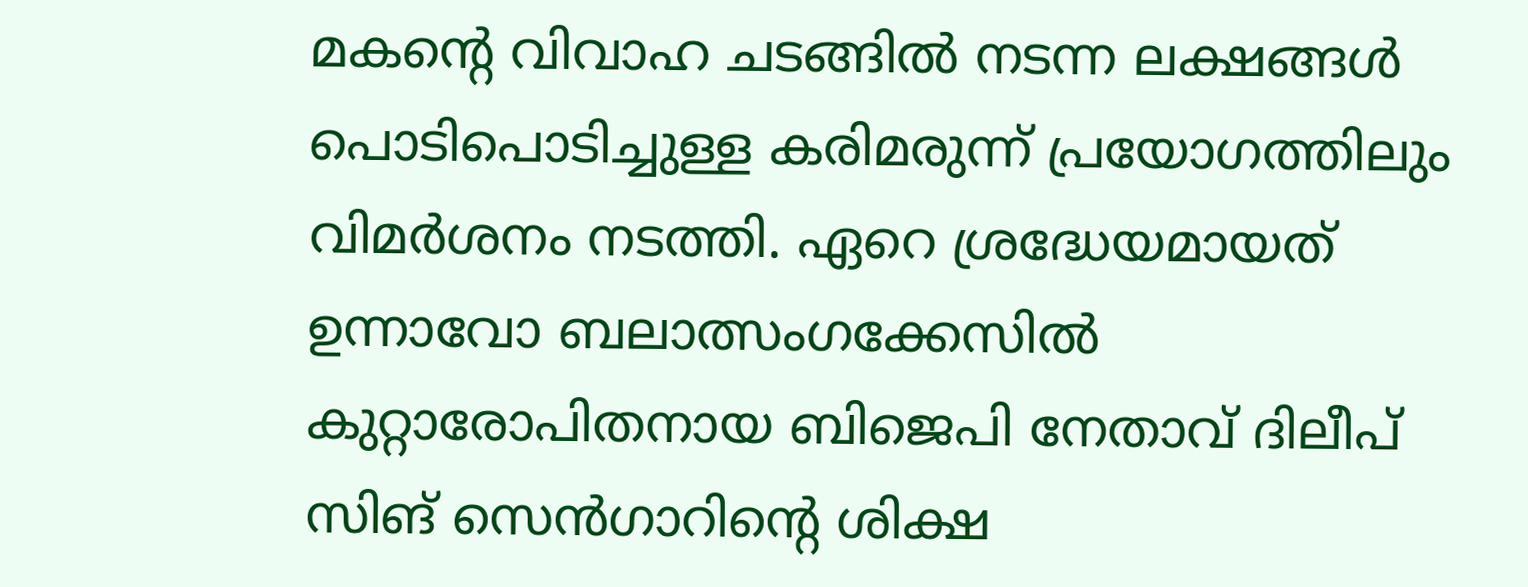മകന്റെ വിവാഹ ചടങ്ങില്‍ നടന്ന ലക്ഷങ്ങള്‍ പൊടിപൊടിച്ചുള്ള കരിമരുന്ന് പ്രയോഗത്തിലും വിമര്‍ശനം നടത്തി. ഏറെ ശ്രദ്ധേയമായത് ഉന്നാവോ ബലാത്സംഗക്കേസില്‍ കുറ്റാരോപിതനായ ബിജെപി നേതാവ് ദിലീപ് സിങ് സെന്‍ഗാറിന്റെ ശിക്ഷ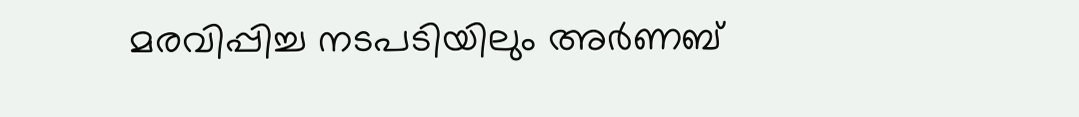മരവിപ്പിച്ച നടപടിയിലും അര്‍ണബ്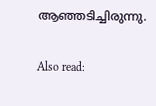ആഞ്ഞടിച്ചിരുന്നു.

Also read: